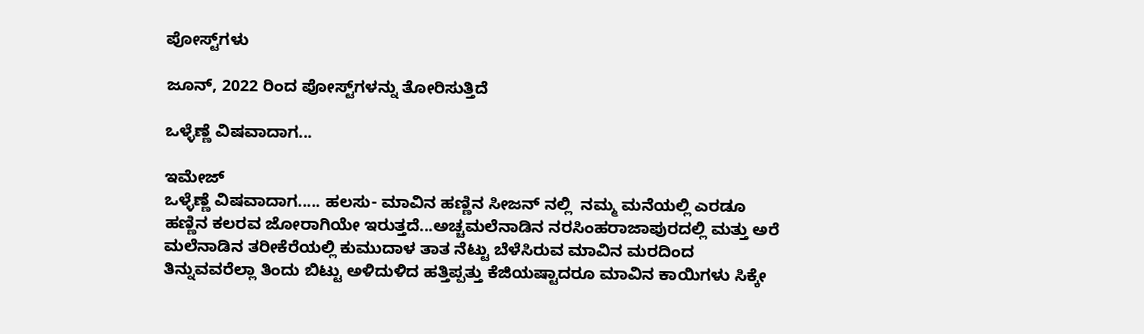ಪೋಸ್ಟ್‌ಗಳು

ಜೂನ್, 2022 ರಿಂದ ಪೋಸ್ಟ್‌ಗಳನ್ನು ತೋರಿಸುತ್ತಿದೆ

ಒಳ್ಳೆಣ್ಣೆ ವಿಷವಾದಾಗ...

ಇಮೇಜ್
ಒಳ್ಳೆಣ್ಣೆ ವಿಷವಾದಾಗ..... ಹಲಸು- ಮಾವಿನ ಹಣ್ಣಿನ ಸೀಜನ್ ನಲ್ಲಿ  ನಮ್ಮ ಮನೆಯಲ್ಲಿ ಎರಡೂ ಹಣ್ಣಿನ ಕಲರವ ಜೋರಾಗಿಯೇ ಇರುತ್ತದೆ...ಅಚ್ಚಮಲೆನಾಡಿನ ನರಸಿಂಹರಾಜಾಪುರದಲ್ಲಿ ಮತ್ತು ಅರೆ ಮಲೆನಾಡಿನ ತರೀಕೆರೆಯಲ್ಲಿ ಕುಮುದಾಳ ತಾತ ನೆಟ್ಟು ಬೆಳೆಸಿರುವ ಮಾವಿನ ಮರದಿಂದ ತಿನ್ನುವವರೆಲ್ಲಾ ತಿಂದು ಬಿಟ್ಟು ಅಳಿದುಳಿದ ಹತ್ತಿಪ್ಪತ್ತು ಕೆಜಿಯಷ್ಟಾದರೂ ಮಾವಿನ ಕಾಯಿಗಳು ಸಿಕ್ಕೇ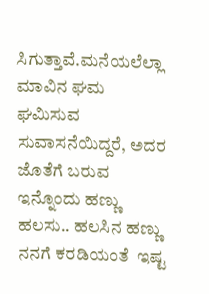ಸಿಗುತ್ತಾವೆ.ಮನೆಯಲೆಲ್ಲಾ ಮಾವಿನ ಘಮ ಘಮಿಸುವ ಸುವಾಸನೆಯಿದ್ದರೆ, ಅದರ ಜೊತೆಗೆ ಬರುವ ಇನ್ನೊಂದು ಹಣ್ಣು ಹಲಸು.. ಹಲಸಿನ ಹಣ್ಣು  ನನಗೆ ಕರಡಿಯಂತೆ  ಇಷ್ಟ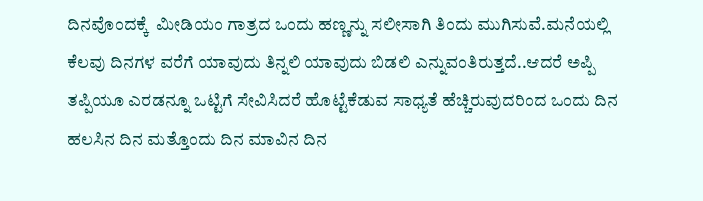ದಿನವೊಂದಕ್ಕೆ  ಮೀಡಿಯಂ ಗಾತ್ರದ ಒಂದು ಹಣ್ಣನ್ನು ಸಲೀಸಾಗಿ ತಿಂದು ಮುಗಿಸುವೆ.ಮನೆಯಲ್ಲಿ  ಕೆಲವು ದಿನಗಳ ವರೆಗೆ ಯಾವುದು ತಿನ್ನಲಿ ಯಾವುದು ಬಿಡಲಿ ಎನ್ನುವಂತಿರುತ್ತದೆ..ಆದರೆ ಅಪ್ಪಿ ತಪ್ಪಿಯೂ ಎರಡನ್ನೂ ಒಟ್ಟಿಗೆ ಸೇವಿಸಿದರೆ ಹೊಟ್ಟೆಕೆಡುವ ಸಾಧ್ಯತೆ ಹೆಚ್ಚಿರುವುದರಿಂದ ಒಂದು ದಿನ ಹಲಸಿನ ದಿನ ಮತ್ತೊಂದು ದಿನ ಮಾವಿನ ದಿನ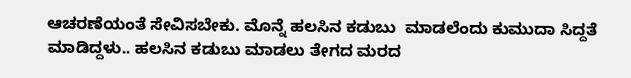ಆಚರಣೆಯಂತೆ ಸೇವಿಸಬೇಕು. ಮೊನ್ನೆ ಹಲಸಿನ ಕಡುಬು  ಮಾಡಲೆಂದು ಕುಮುದಾ ಸಿದ್ದತೆ ಮಾಡಿದ್ದಳು.. ಹಲಸಿನ ಕಡುಬು ಮಾಡಲು ತೇಗದ ಮರದ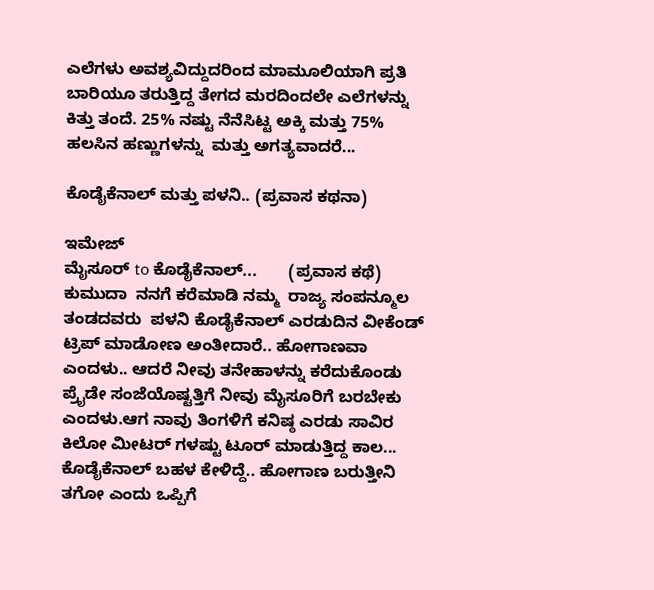ಎಲೆಗಳು ಅವಶ್ಯವಿದ್ದುದರಿಂದ ಮಾಮೂಲಿಯಾಗಿ ಪ್ರತಿ ಬಾರಿಯೂ ತರುತ್ತಿದ್ದ ತೇಗದ ಮರದಿಂದಲೇ ಎಲೆಗಳನ್ನು ಕಿತ್ತು ತಂದೆ. 25% ನಷ್ಟು ನೆನೆಸಿಟ್ಟ ಅಕ್ಕಿ ಮತ್ತು 75% ಹಲಸಿನ ಹಣ್ಣುಗಳನ್ನು  ಮತ್ತು ಅಗತ್ಯವಾದರೆ...

ಕೊಡೈಕೆನಾಲ್ ಮತ್ತು ಪಳನಿ.. (ಪ್ರವಾಸ ಕಥನಾ)

ಇಮೇಜ್
ಮೈಸೂರ್ to ಕೊಡೈಕೆನಾಲ್...       (ಪ್ರವಾಸ ಕಥೆ)   ಕುಮುದಾ  ನನಗೆ ಕರೆಮಾಡಿ ನಮ್ಮ  ರಾಜ್ಯ ಸಂಪನ್ಮೂಲ ತಂಡದವರು  ಪಳನಿ ಕೊಡೈಕೆನಾಲ್ ಎರಡುದಿನ ವೀಕೆಂಡ್ ಟ್ರಿಪ್ ಮಾಡೋಣ ಅಂತೀದಾರೆ.. ಹೋಗಾಣವಾ ಎಂದಳು.. ಆದರೆ ನೀವು ತನೇಹಾಳನ್ನು ಕರೆದುಕೊಂಡು ಪ್ರೈಡೇ ಸಂಜೆಯೊಷ್ಟತ್ತಿಗೆ ನೀವು ಮೈಸೂರಿಗೆ ಬರಬೇಕು ಎಂದಳು.ಆಗ ನಾವು ತಿಂಗಳಿಗೆ ಕನಿಷ್ಠ ಎರಡು ಸಾವಿರ ಕಿಲೋ ಮೀಟರ್ ಗಳಷ್ಟು ಟೂರ್ ಮಾಡುತ್ತಿದ್ದ ಕಾಲ... ಕೊಡೈಕೆನಾಲ್ ಬಹಳ ಕೇಳಿದ್ದೆ.. ಹೋಗಾಣ ಬರುತ್ತೀನಿ ತಗೋ ಎಂದು ಒಪ್ಪಿಗೆ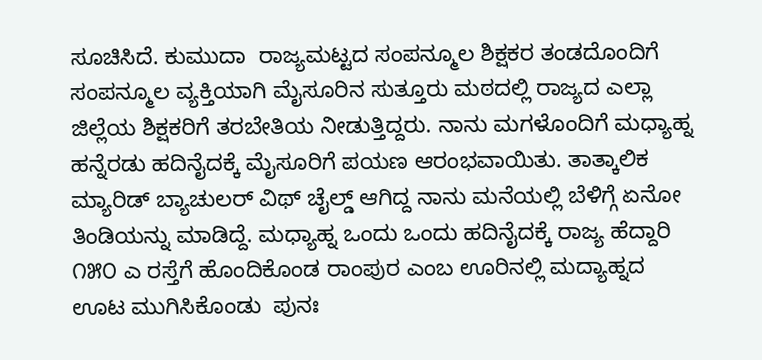ಸೂಚಿಸಿದೆ. ಕುಮುದಾ  ರಾಜ್ಯಮಟ್ಟದ ಸಂಪನ್ಮೂಲ ಶಿಕ್ಷಕರ ತಂಡದೊಂದಿಗೆ ಸಂಪನ್ಮೂಲ ವ್ಯಕ್ತಿಯಾಗಿ ಮೈಸೂರಿನ ಸುತ್ತೂರು ಮಠದಲ್ಲಿ ರಾಜ್ಯದ ಎಲ್ಲಾ ಜಿಲ್ಲೆಯ ಶಿಕ್ಷಕರಿಗೆ ತರಬೇತಿಯ ನೀಡುತ್ತಿದ್ದರು. ನಾನು ಮಗಳೊಂದಿಗೆ ಮಧ್ಯಾಹ್ನ ಹನ್ನೆರಡು ಹದಿನೈದಕ್ಕೆ ಮೈಸೂರಿಗೆ ಪಯಣ ಆರಂಭವಾಯಿತು. ತಾತ್ಕಾಲಿಕ ಮ್ಯಾರಿಡ್ ಬ್ಯಾಚುಲರ್ ವಿಥ್ ಚೈಲ್ಡ್ ಆಗಿದ್ದ ನಾನು ಮನೆಯಲ್ಲಿ ಬೆಳಿಗ್ಗೆ ಏನೋ ತಿಂಡಿಯನ್ನು ಮಾಡಿದ್ದೆ. ಮಧ್ಯಾಹ್ನ ಒಂದು ಒಂದು ಹದಿನೈದಕ್ಕೆ ರಾಜ್ಯ ಹೆದ್ದಾರಿ ೧೫೦ ಎ ರಸ್ತೆಗೆ ಹೊಂದಿಕೊಂಡ ರಾಂಪುರ ಎಂಬ ಊರಿನಲ್ಲಿ ಮದ್ಯಾಹ್ನದ ಊಟ ಮುಗಿಸಿಕೊಂಡು  ಪುನಃ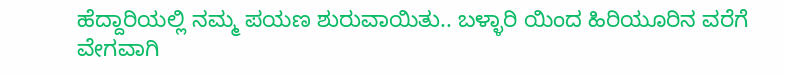ಹೆದ್ದಾರಿಯಲ್ಲಿ ನಮ್ಮ ಪಯಣ ಶುರುವಾಯಿತು.. ಬಳ್ಳಾರಿ ಯಿಂದ ಹಿರಿಯೂರಿನ ವರೆಗೆ ವೇಗವಾಗಿ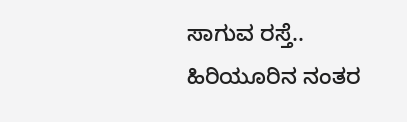ಸಾಗುವ ರಸ್ತೆ.. ಹಿರಿಯೂರಿನ ನಂತರ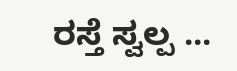ರಸ್ತೆ ಸ್ವಲ್ಪ ...